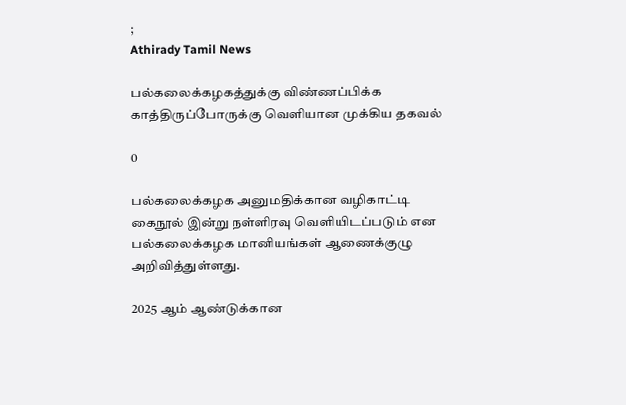;
Athirady Tamil News

பல்கலைக்கழகத்துக்கு விண்ணப்பிக்க காத்திருப்போருக்கு வெளியான முக்கிய தகவல்

0

பல்கலைக்கழக அனுமதிக்கான வழிகாட்டி கைநூல் இன்று நள்ளிரவு வெளியிடப்படும் என பல்கலைக்கழக மானியங்கள் ஆணைக்குழு அறிவித்துள்ளது.

2025 ஆம் ஆண்டுக்கான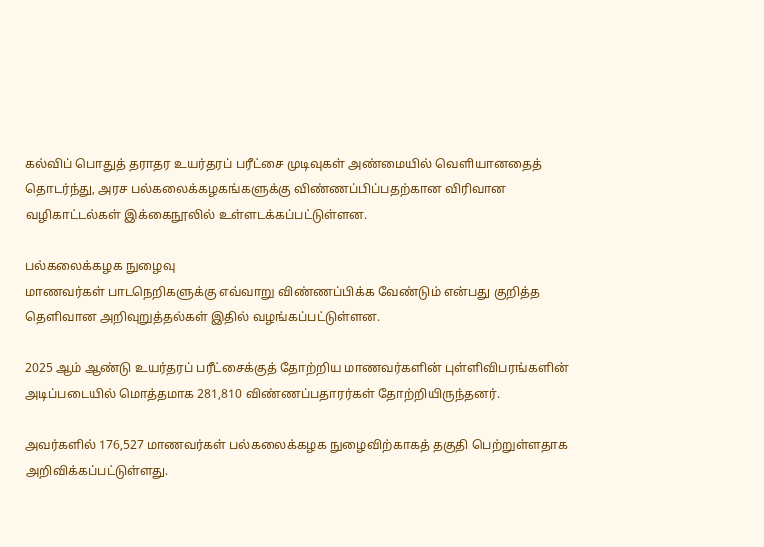கல்விப் பொதுத் தராதர உயர்தரப் பரீட்சை முடிவுகள் அண்மையில் வெளியானதைத் தொடர்ந்து, அரச பல்கலைக்கழகங்களுக்கு விண்ணப்பிப்பதற்கான விரிவான வழிகாட்டல்கள் இக்கைநூலில் உள்ளடக்கப்பட்டுள்ளன.

பல்கலைக்கழக நுழைவு
மாணவர்கள் பாடநெறிகளுக்கு எவ்வாறு விண்ணப்பிக்க வேண்டும் என்பது குறித்த தெளிவான அறிவுறுத்தல்கள் இதில் வழங்கப்பட்டுள்ளன.

2025 ஆம் ஆண்டு உயர்தரப் பரீட்சைக்குத் தோற்றிய மாணவர்களின் புள்ளிவிபரங்களின் அடிப்படையில் மொத்தமாக 281,810 விண்ணப்பதாரர்கள் தோற்றியிருந்தனர்.

அவர்களில் 176,527 மாணவர்கள் பல்கலைக்கழக நுழைவிற்காகத் தகுதி பெற்றுள்ளதாக அறிவிக்கப்பட்டுள்ளது.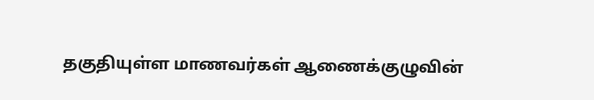தகுதியுள்ள மாணவர்கள் ஆணைக்குழுவின்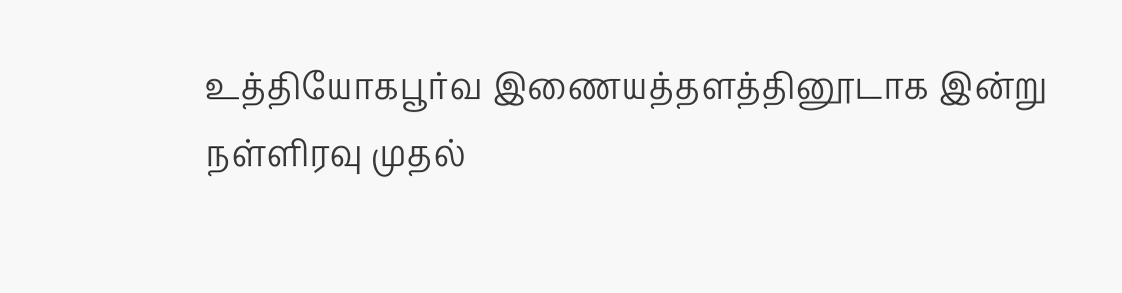உத்தியோகபூர்வ இணையத்தளத்தினூடாக இன்று நள்ளிரவு முதல்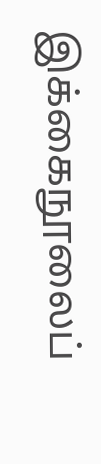இக்கைநூலைப்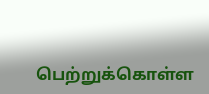பெற்றுக்கொள்ள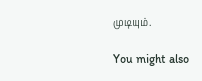முடியும்.

You might also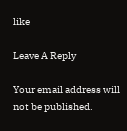like

Leave A Reply

Your email address will not be published.